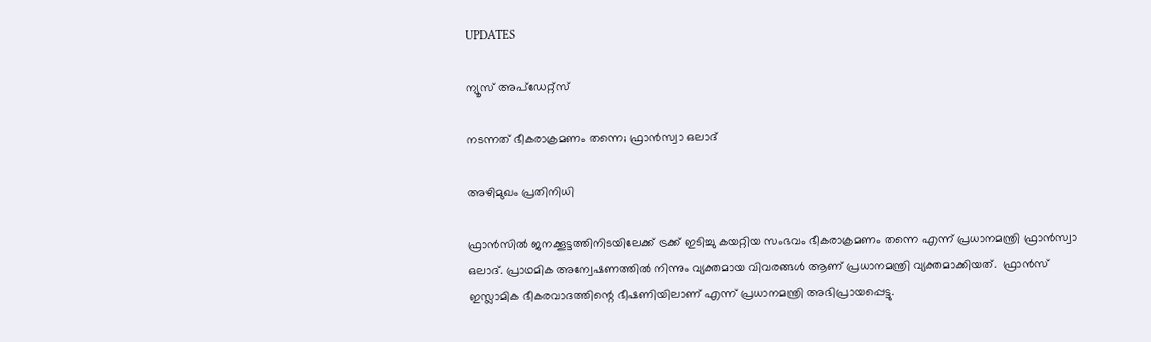UPDATES

ന്യൂസ് അപ്ഡേറ്റ്സ്

നടന്നത് ഭീകരാക്രമണം തന്നെ; ഫ്രാന്‍സ്വാ ഒലാദ്

അഴിമുഖം പ്രതിനിധി

ഫ്രാന്‍സില്‍ ജനക്കൂട്ടത്തിനിടയിലേക്ക് ട്രക്ക് ഇടിച്ചു കയറ്റിയ സംഭവം ഭീകരാക്രമണം തന്നെ എന്ന് പ്രധാനമന്ത്രി ഫ്രാന്‍സ്വാ ഒലാദ്. പ്രാഥമിക അന്വേഷണത്തില്‍ നിന്നും വ്യക്തമായ വിവരങ്ങള്‍ ആണ് പ്രധാനമന്ത്രി വ്യക്തമാക്കിയത്.  ഫ്രാന്‍സ് ഇസ്ലാമിക ഭീകരവാദത്തിന്റെ ഭീഷണിയിലാണ് എന്ന് പ്രധാനമന്ത്രി അഭിപ്രായപ്പെട്ടു.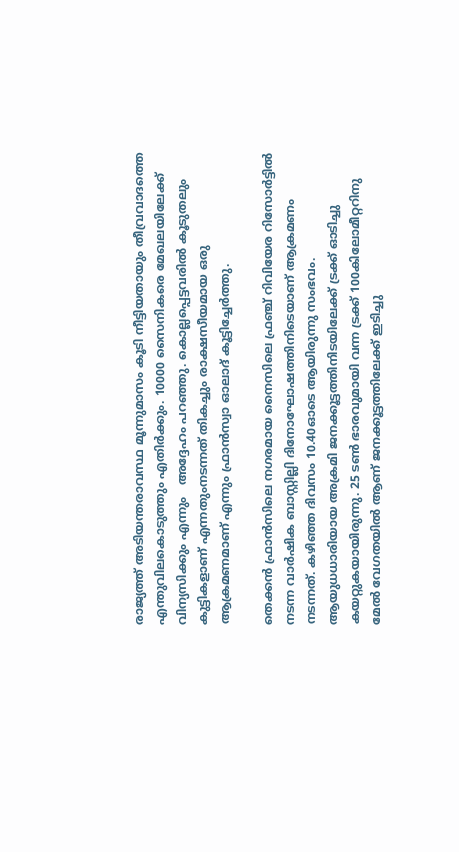രാജ്യത്ത് അടിയന്തരാവസ്ഥ മൂന്നുമാസം കൂടി നീട്ടിയതായും തീവ്രവാദത്തെ എന്തുവിലകൊടുത്തും എതിര്‍ക്കും. 10000 സൈനികരെ മേഖലയിലേക്ക് വിന്യസിക്കും എന്നും   അദ്ദേഹം പറഞ്ഞു. കൊല്ലപ്പെട്ടവരില്‍ കൂടുതലും കുട്ടികളാണ് എന്നതുംനടന്നത് തികച്ചും രാക്ഷസീയമായ ഒരു ആക്രമണമാണ് എന്നും ഫ്രാന്‍സ്വാ ഓലാദ് കൂട്ടിച്ചേര്‍ത്തു.

തെക്കന്‍ ഫ്രാന്‍സിലെ നഗരമായ നൈസിലെ ഫ്രഞ്ച് റിവിയേര റിസോര്‍ട്ടില്‍ നടന്ന വാര്‍ഷിക ബാസ്റ്റില്ലി ദിനോഘോഷത്തിനിടെയാണ് ആക്രമണം നടന്നത്. കഴിഞ്ഞ ദിവസം 10.40ഓടെ ആയിരുന്നു സംഭവം. ആയുധധാരിയായ അക്രമി ജനക്കൂട്ടത്തിനിടയിലേക്ക് ട്രക്ക് ഓടിച്ചു കയറ്റുകയായിരുന്നു. 25 ടണ്‍ ഭാരവുമായി വന്ന ട്രക്ക് 100കിലോമീറ്ററിനു മേല്‍ വേഗതയില്‍ ആണ് ജനക്കൂട്ടത്തിലേക്ക് ഇടിച്ചു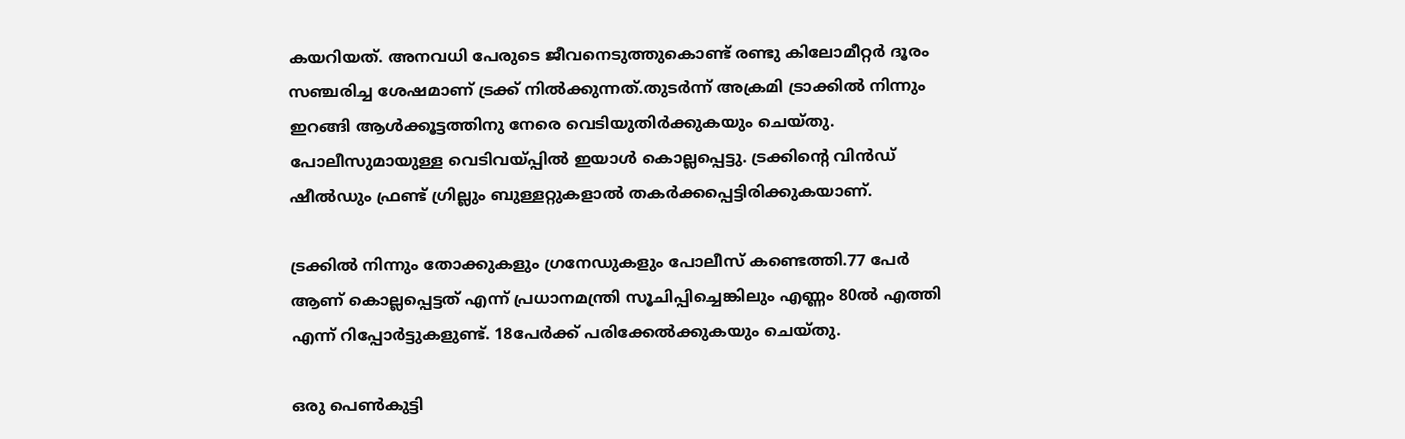കയറിയത്. അനവധി പേരുടെ ജീവനെടുത്തുകൊണ്ട് രണ്ടു കിലോമീറ്റര്‍ ദൂരം സഞ്ചരിച്ച ശേഷമാണ് ട്രക്ക് നില്‍ക്കുന്നത്.തുടര്‍ന്ന് അക്രമി ട്രാക്കില്‍ നിന്നും ഇറങ്ങി ആള്‍ക്കൂട്ടത്തിനു നേരെ വെടിയുതിര്‍ക്കുകയും ചെയ്തു. പോലീസുമായുള്ള വെടിവയ്പ്പില്‍ ഇയാള്‍ കൊല്ലപ്പെട്ടു. ട്രക്കിന്റെ വിന്‍ഡ് ഷീല്‍ഡും ഫ്രണ്ട് ഗ്രില്ലും ബുള്ളറ്റുകളാല്‍ തകര്‍ക്കപ്പെട്ടിരിക്കുകയാണ്.

ട്രക്കില്‍ നിന്നും തോക്കുകളും ഗ്രനേഡുകളും പോലീസ് കണ്ടെത്തി.77 പേര്‍ ആണ് കൊല്ലപ്പെട്ടത് എന്ന് പ്രധാനമന്ത്രി സൂചിപ്പിച്ചെങ്കിലും എണ്ണം 80ല്‍ എത്തി എന്ന് റിപ്പോര്‍ട്ടുകളുണ്ട്. 18പേര്‍ക്ക് പരിക്കേല്‍ക്കുകയും ചെയ്തു.

ഒരു പെണ്‍കുട്ടി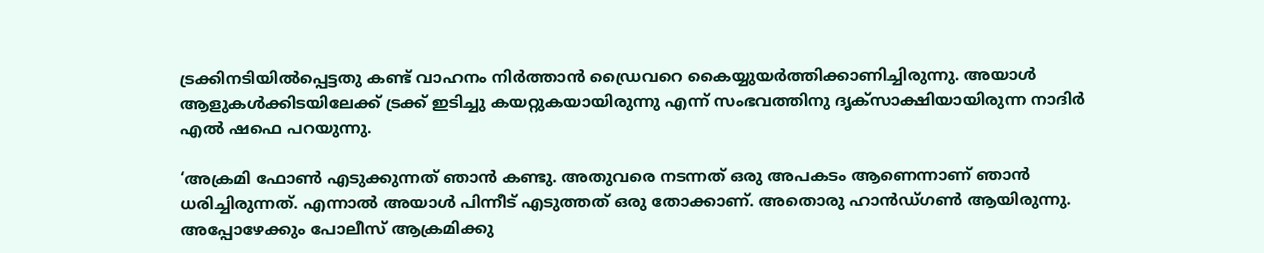ട്രക്കിനടിയില്‍പ്പെട്ടതു കണ്ട് വാഹനം നിര്‍ത്താന്‍ ഡ്രൈവറെ കൈയ്യുയര്‍ത്തിക്കാണിച്ചിരുന്നു. അയാള്‍ ആളുകള്‍ക്കിടയിലേക്ക് ട്രക്ക് ഇടിച്ചു കയറ്റുകയായിരുന്നു എന്ന് സംഭവത്തിനു ദൃക്സാക്ഷിയായിരുന്ന നാദിര്‍ എല്‍ ഷഫെ പറയുന്നു.

‘അക്രമി ഫോണ്‍ എടുക്കുന്നത് ഞാന്‍ കണ്ടു. അതുവരെ നടന്നത് ഒരു അപകടം ആണെന്നാണ് ഞാന്‍ ധരിച്ചിരുന്നത്. എന്നാല്‍ അയാള്‍ പിന്നീട് എടുത്തത് ഒരു തോക്കാണ്. അതൊരു ഹാന്‍ഡ്ഗണ്‍ ആയിരുന്നു. അപ്പോഴേക്കും പോലീസ് ആക്രമിക്കു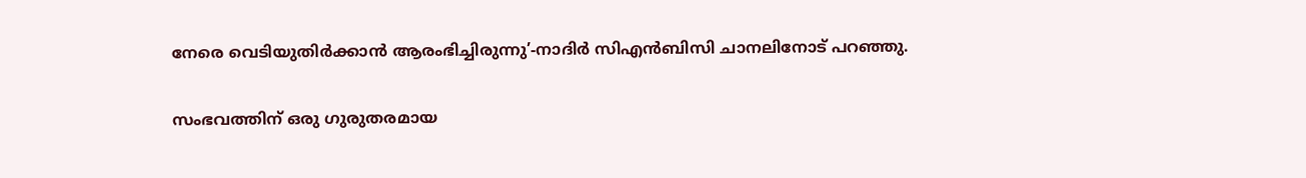നേരെ വെടിയുതിര്‍ക്കാന്‍ ആരംഭിച്ചിരുന്നു’-നാദിര്‍ സിഎന്‍ബിസി ചാനലിനോട് പറഞ്ഞു.

സംഭവത്തിന് ഒരു ഗുരുതരമായ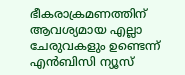ഭീകരാക്രമണത്തിന് ആവശ്യമായ എല്ലാ ചേരുവകളും ഉണ്ടെന്ന് എന്‍ബിസി ന്യൂസ്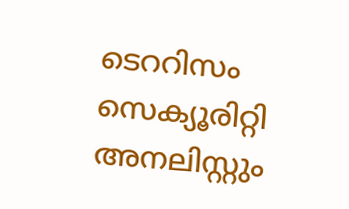ടെററിസം സെക്യൂരിറ്റി അനലിസ്റ്റും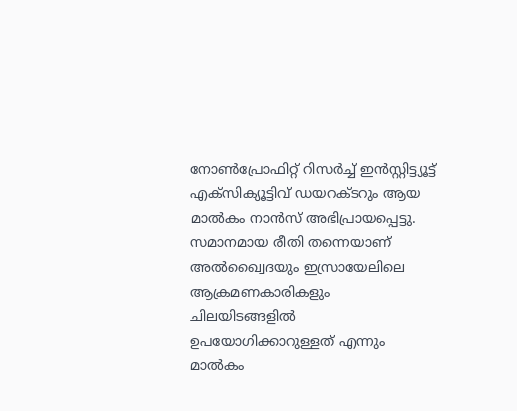നോണ്‍പ്രോഫിറ്റ് റിസര്‍ച്ച് ഇന്‍സ്റ്റിട്ട്യൂട്ട് എക്സിക്യൂട്ടിവ് ഡയറക്ടറും ആയ മാല്‍കം നാന്‍സ് അഭിപ്രായപ്പെട്ടു. സമാനമായ രീതി തന്നെയാണ് അല്‍ഖ്വൈദയും ഇസ്രായേലിലെ ആക്രമണകാരികളും ചിലയിടങ്ങളില്‍ ഉപയോഗിക്കാറുള്ളത് എന്നും മാല്‍കം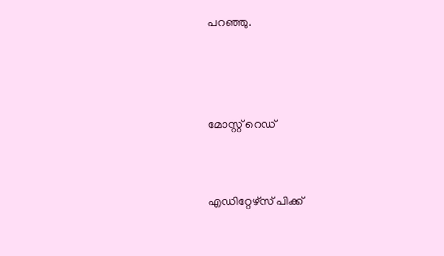പറഞ്ഞു.



മോസ്റ്റ് റെഡ്


എഡിറ്റേഴ്സ് പിക്ക്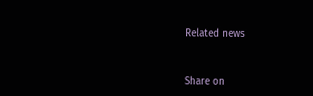Related news


Share on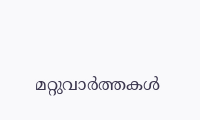മറ്റുവാര്‍ത്തകള്‍